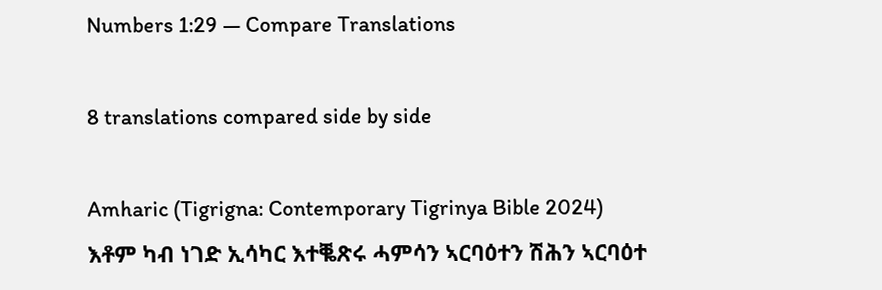Numbers 1:29 — Compare Translations

8 translations compared side by side

Amharic (Tigrigna: Contemporary Tigrinya Bible 2024)
እቶም ካብ ነገድ ኢሳካር እተቘጽሩ ሓምሳን ኣርባዕተን ሽሕን ኣርባዕተ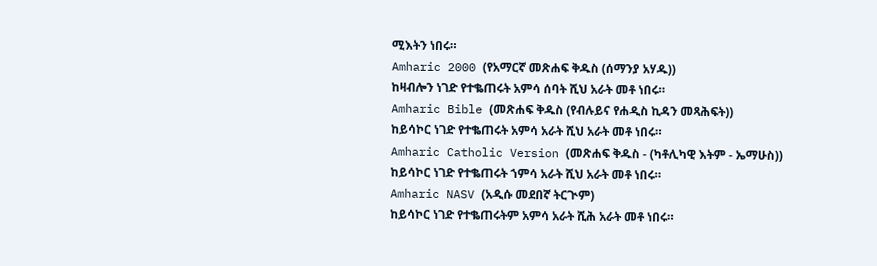ሚእትን ነበሩ።
Amharic 2000 (የአማርኛ መጽሐፍ ቅዱስ (ሰማንያ አሃዱ))
ከዛብሎን ነገድ የተቈጠሩት አምሳ ሰባት ሺህ አራት መቶ ነበሩ።
Amharic Bible (መጽሐፍ ቅዱስ (የብሉይና የሐዲስ ኪዳን መጻሕፍት))
ከይሳኮር ነገድ የተቈጠሩት አምሳ አራት ሺህ አራት መቶ ነበሩ።
Amharic Catholic Version (መጽሐፍ ቅዱስ - (ካቶሊካዊ እትም - ኤማሁስ))
ከይሳኮር ነገድ የተቈጠሩት ኀምሳ አራት ሺህ አራት መቶ ነበሩ።
Amharic NASV (አዲሱ መደበኛ ትርጒም)
ከይሳኮር ነገድ የተቈጠሩትም አምሳ አራት ሺሕ አራት መቶ ነበሩ።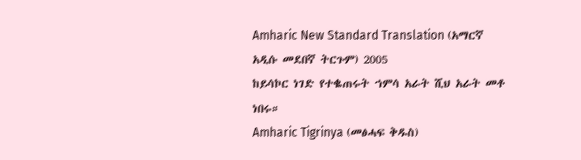Amharic New Standard Translation (አማርኛ አዲሱ መደበኛ ትርጉም) 2005
ከይሳኮር ነገድ የተቈጠሩት ኀምሳ አራት ሺህ አራት መቶ ነበሩ።
Amharic Tigrinya (መፅሓፍ ቅዱስ)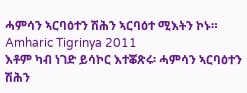ሓምሳን ኣርባዕተን ሽሕን ኣርባዕተ ሚእትን ኮኑ።
Amharic Tigrinya 2011
እቶም ካብ ነገድ ይሳኮር እተቖጽሩ፡ ሓምሳን ኣርባዕተን ሽሕን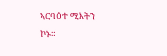ኣርባዕተ ሚእትን ኮኑ።